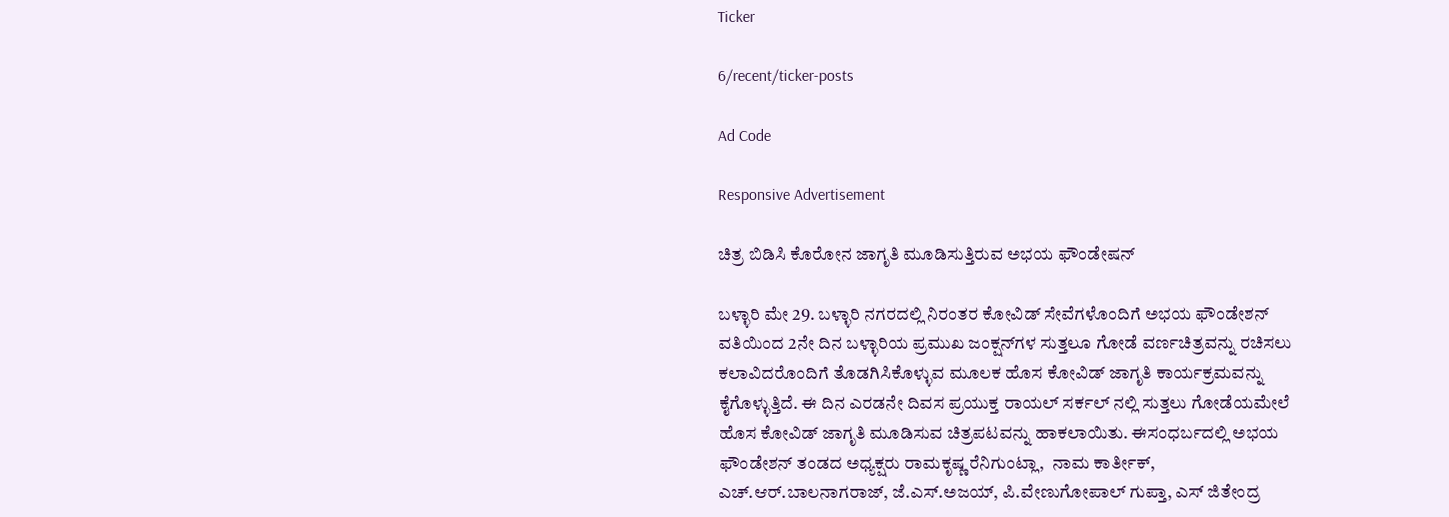Ticker

6/recent/ticker-posts

Ad Code

Responsive Advertisement

ಚಿತ್ರ ಬಿಡಿಸಿ ಕೊರೋನ ಜಾಗೃತಿ ಮೂಡಿಸುತ್ತಿರುವ ಅಭಯ ಫೌಂಡೇಷನ್

ಬಳ್ಳಾರಿ ಮೇ 29. ಬಳ್ಳಾರಿ ನಗರದಲ್ಲಿ ನಿರಂತರ ಕೋವಿಡ್ ಸೇವೆಗಳೊಂದಿಗೆ ಅಭಯ ಫೌಂಡೇಶನ್ ವತಿಯಿಂದ 2ನೇ ದಿನ ಬಳ್ಳಾರಿಯ ಪ್ರಮುಖ ಜಂಕ್ಷನ್‌ಗಳ ಸುತ್ತಲೂ ಗೋಡೆ ವರ್ಣಚಿತ್ರವನ್ನು ರಚಿಸಲು ಕಲಾವಿದರೊಂದಿಗೆ ತೊಡಗಿಸಿಕೊಳ್ಳುವ ಮೂಲಕ ಹೊಸ ಕೋವಿಡ್ ಜಾಗೃತಿ ಕಾರ್ಯಕ್ರಮವನ್ನು ಕೈಗೊಳ್ಳುತ್ತಿದೆ. ಈ ದಿನ ಎರಡನೇ ದಿವಸ ಪ್ರಯುಕ್ತ ರಾಯಲ್ ಸರ್ಕಲ್ ನಲ್ಲಿ ಸುತ್ತಲು ಗೋಡೆಯಮೇಲೆ ಹೊಸ ಕೋವಿಡ್ ಜಾಗೃತಿ ಮೂಡಿಸುವ ಚಿತ್ರಪಟವನ್ನು ಹಾಕಲಾಯಿತು. ಈಸಂಧರ್ಬದಲ್ಲಿ ಅಭಯ ಫೌಂಡೇಶನ್ ತಂಡದ ಅಧ್ಯಕ್ಷರು ರಾಮಕೃಷ್ಣ ರೆನಿಗುಂಟ್ಲಾ,  ನಾಮ ಕಾರ್ತೀಕ್, ಎಚ್.ಆರ್.ಬಾಲನಾಗರಾಜ್, ಜೆ.ಎಸ್.ಅಜಯ್, ಪಿ.ವೇಣುಗೋಪಾಲ್ ಗುಪ್ತಾ, ಎಸ್ ಜಿತೇಂದ್ರ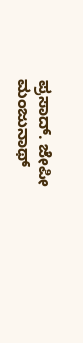ಪ್ರಸಾದ್. ಜೇಪೀ ಮಂಜುನಾಥ್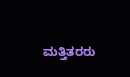ಮತ್ತಿತರರು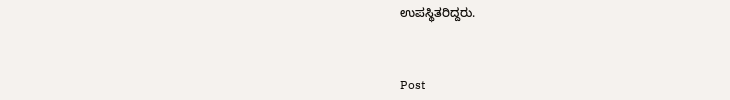ಉಪಸ್ಥಿತರಿದ್ದರು.



Post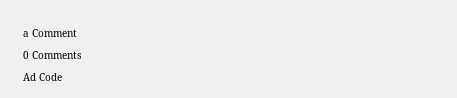a Comment

0 Comments

Ad Code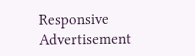Responsive Advertisement